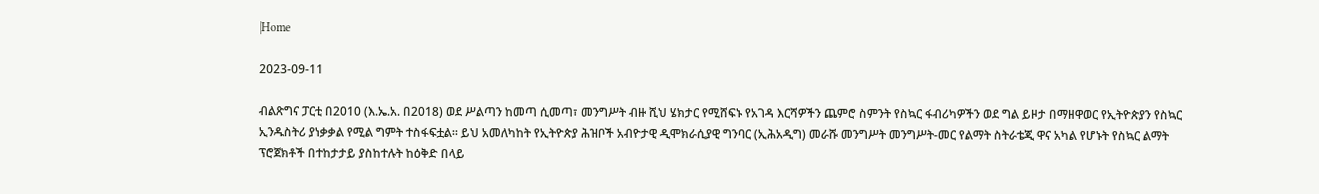|Home

2023-09-11

ብልጽግና ፓርቲ በ2010 (እ.ኤ.አ. በ2018) ወደ ሥልጣን ከመጣ ሲመጣ፣ መንግሥት ብዙ ሺህ ሄክታር የሚሸፍኑ የአገዳ እርሻዎችን ጨምሮ ስምንት የስኳር ፋብሪካዎችን ወደ ግል ይዞታ በማዘዋወር የኢትዮጵያን የስኳር ኢንዱስትሪ ያነቃቃል የሚል ግምት ተስፋፍቷል። ይህ አመለካከት የኢትዮጵያ ሕዝቦች አብዮታዊ ዲሞክራሲያዊ ግንባር (ኢሕአዲግ) መራሹ መንግሥት መንግሥት-መር የልማት ስትራቴጂ ዋና አካል የሆኑት የስኳር ልማት ፕሮጀክቶች በተከታታይ ያስከተሉት ከዕቅድ በላይ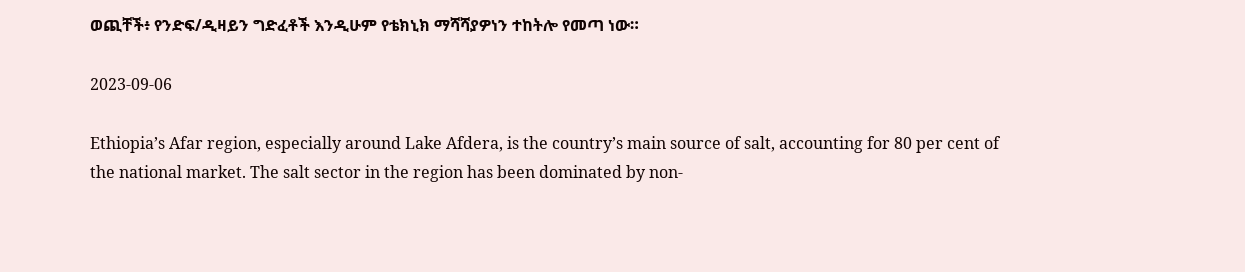ወጪቸች፥ የንድፍ/ዲዛይን ግድፈቶች እንዲሁም የቴክኒክ ማሻሻያዎነን ተከትሎ የመጣ ነው።

2023-09-06

Ethiopia’s Afar region, especially around Lake Afdera, is the country’s main source of salt, accounting for 80 per cent of the national market. The salt sector in the region has been dominated by non-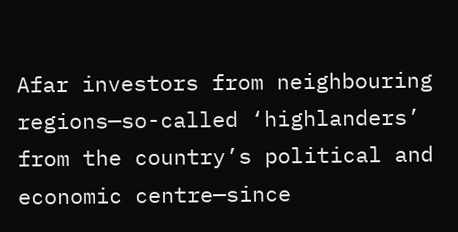Afar investors from neighbouring regions—so-called ‘highlanders’ from the country’s political and economic centre—since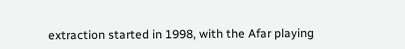extraction started in 1998, with the Afar playing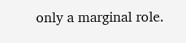only a marginal role.